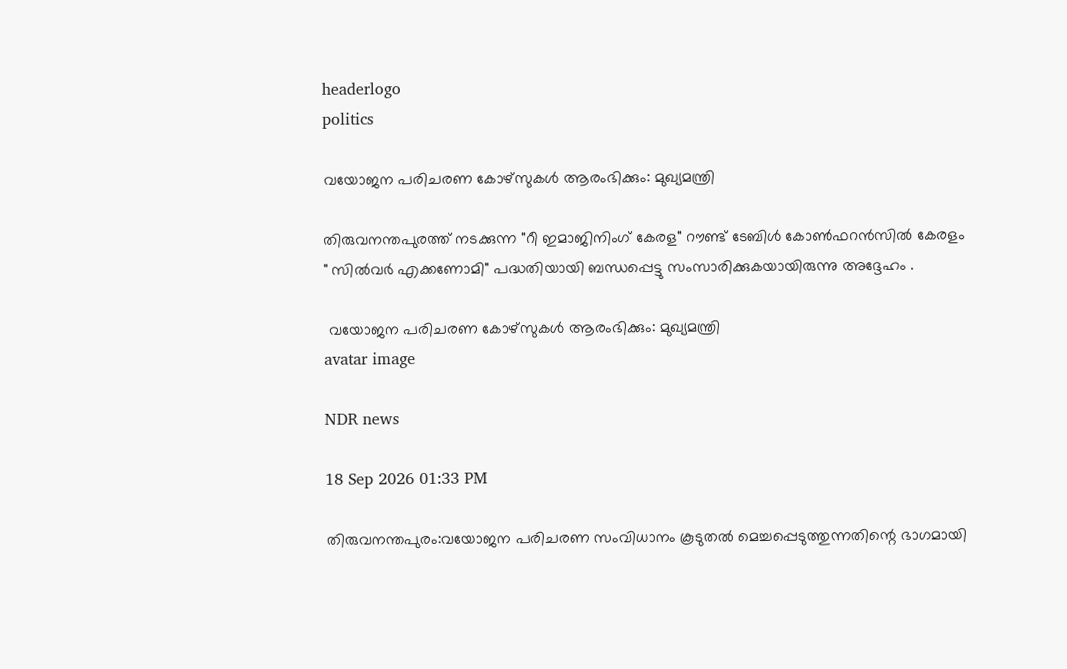headerlogo
politics

വയോജന പരിചരണ കോഴ്സുകൾ ആരംഭിക്കും: മുഖ്യമന്ത്രി

തിരുവനന്തപുരത്ത് നടക്കുന്ന "റീ ഇമാജിനിംഗ് കേരള" റൗണ്ട് ടേബിൾ കോൺഫറൻസിൽ കേരളം " സിൽവർ എക്കണോമി" പദ്ധതിയായി ബന്ധപ്പെട്ടു സംസാരിക്കുകയായിരുന്നു അദ്ദേഹം .

 വയോജന പരിചരണ കോഴ്സുകൾ ആരംഭിക്കും: മുഖ്യമന്ത്രി
avatar image

NDR news

18 Sep 2026 01:33 PM

തിരുവനന്തപുരം:വയോജന പരിചരണ സംവിധാനം കൂടുതൽ മെച്ചപ്പെടുത്തുന്നതിന്റെ ഭാഗമായി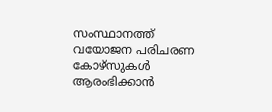സംസ്ഥാനത്ത് വയോജന പരിചരണ കോഴ്സുകൾ ആരംഭിക്കാൻ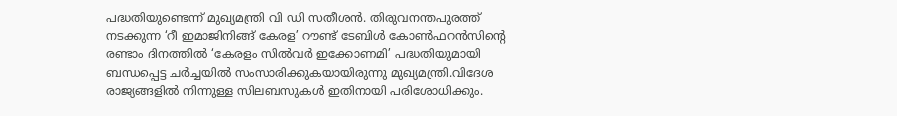പദ്ധതിയുണ്ടെന്ന് മുഖ്യമന്ത്രി വി ഡി സതീശൻ. തിരുവനന്തപുരത്ത് നടക്കുന്ന ‘റീ ഇമാജിനിങ്ങ് കേരള’ റൗണ്ട് ടേബിൾ കോൺഫറൻസിന്റെ രണ്ടാം ദിനത്തിൽ ‘കേരളം സിൽവർ ഇക്കോണമി’ പദ്ധതിയുമായി ബന്ധപ്പെട്ട ചർച്ചയിൽ സംസാരിക്കുകയായിരുന്നു മുഖ്യമന്ത്രി.വിദേശ രാജ്യങ്ങളിൽ നിന്നുള്ള സിലബസുകൾ ഇതിനായി പരിശോധിക്കും.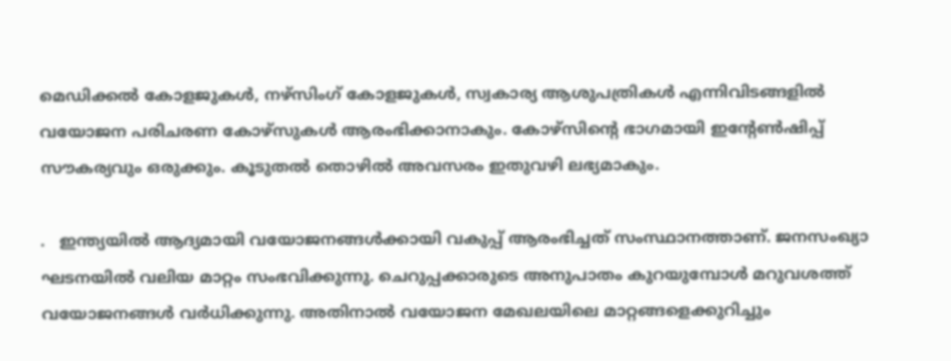മെഡിക്കൽ കോളജുകൾ, നഴ്സിംഗ് കോളജുകൾ, സ്വകാര്യ ആശുപത്രികൾ എന്നിവിടങ്ങളിൽ വയോജന പരിചരണ കോഴ്സുകൾ ആരംഭിക്കാനാകും. കോഴ്സിന്റെ ഭാഗമായി ഇന്റേൺഷിപ്പ് സൗകര്യവും ഒരുക്കും. കൂടുതൽ തൊഴിൽ അവസരം ഇതുവഴി ലഭ്യമാകും.

.   ഇന്ത്യയിൽ ആദ്യമായി വയോജനങ്ങൾക്കായി വകുപ്പ് ആരംഭിച്ചത് സംസ്ഥാനത്താണ്. ജനസംഖ്യാ ഘടനയിൽ വലിയ മാറ്റം സംഭവിക്കുന്നു. ചെറുപ്പക്കാരുടെ അനുപാതം കുറയുമ്പോൾ മറുവശത്ത് വയോജനങ്ങൾ വർധിക്കുന്നു. അതിനാൽ വയോജന മേഖലയിലെ മാറ്റങ്ങളെക്കുറിച്ചും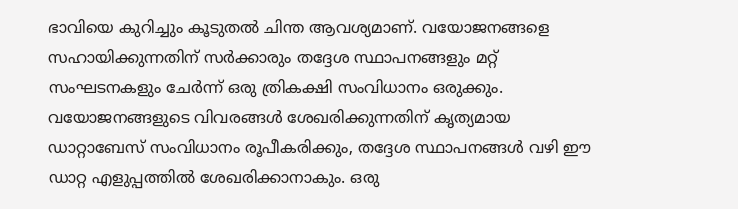ഭാവിയെ കുറിച്ചും കൂടുതൽ ചിന്ത ആവശ്യമാണ്. വയോജനങ്ങളെ സഹായിക്കുന്നതിന് സർക്കാരും തദ്ദേശ സ്ഥാപനങ്ങളും മറ്റ് സംഘടനകളും ചേർന്ന് ഒരു ത്രികക്ഷി സംവിധാനം ഒരുക്കും. വയോജനങ്ങളുടെ വിവരങ്ങൾ ശേഖരിക്കുന്നതിന് കൃത്യമായ ഡാറ്റാബേസ് സംവിധാനം രൂപീകരിക്കും, തദ്ദേശ സ്ഥാപനങ്ങൾ വഴി ഈ ഡാറ്റ എളുപ്പത്തിൽ ശേഖരിക്കാനാകും. ഒരു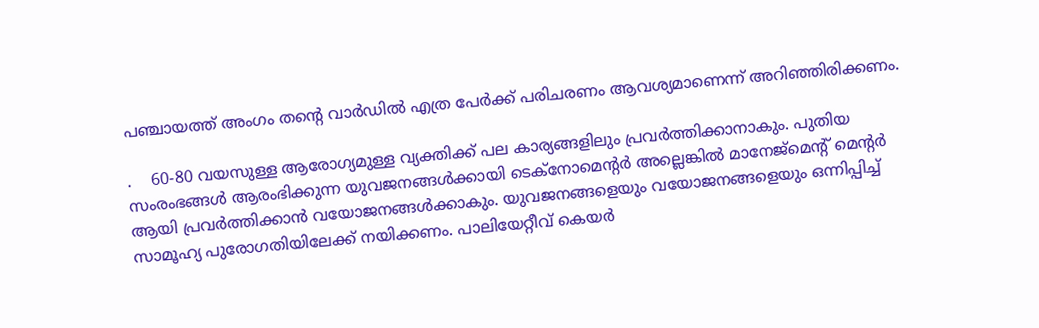പഞ്ചായത്ത് അംഗം തന്റെ വാർഡിൽ എത്ര പേർക്ക് പരിചരണം ആവശ്യമാണെന്ന് അറിഞ്ഞിരിക്കണം.

.    60-80 വയസുള്ള ആരോഗ്യമുള്ള വ്യക്തിക്ക് പല കാര്യങ്ങളിലും പ്രവർത്തിക്കാനാകും. പുതിയ സംരംഭങ്ങൾ ആരംഭിക്കുന്ന യുവജനങ്ങൾക്കായി ടെക്നോമെന്റർ അല്ലെങ്കിൽ മാനേജ്‌മെന്റ് മെന്റർ ആയി പ്രവർത്തിക്കാൻ വയോജനങ്ങൾക്കാകും. യുവജനങ്ങളെയും വയോജനങ്ങളെയും ഒന്നിപ്പിച്ച് സാമൂഹ്യ പുരോഗതിയിലേക്ക് നയിക്കണം. പാലിയേറ്റീവ് കെയർ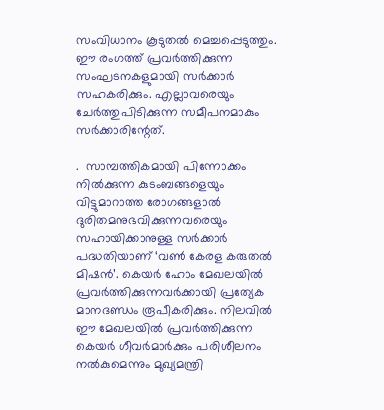സംവിധാനം കൂടുതൽ മെച്ചപ്പെടുത്തും. ഈ രംഗത്ത് പ്രവർത്തിക്കുന്ന സംഘടനകളുമായി സർക്കാർ സഹകരിക്കും. എല്ലാവരെയും ചേർത്തുപിടിക്കുന്ന സമീപനമാകും സർക്കാരിന്റേത്.

.  സാമ്പത്തികമായി പിന്നോക്കം നിൽക്കുന്ന കുടംബങ്ങളെയും വിട്ടുമാറാത്ത രോഗങ്ങളാൽ ദുരിതമനുഭവിക്കുന്നവരെയും സഹായിക്കാനുള്ള സർക്കാർ പദ്ധതിയാണ് ‘വൺ കേരള കരുതൽ മിഷൻ’. കെയർ ഹോം മേഖലയിൽ പ്രവർത്തിക്കുന്നവർക്കായി പ്രത്യേക മാനദണ്ഡം രൂപീകരിക്കും. നിലവിൽ ഈ മേഖലയിൽ പ്രവർത്തിക്കുന്ന കെയർ ഗീവർമാർക്കും പരിശീലനം നൽകുമെന്നും മുഖ്യമന്ത്രി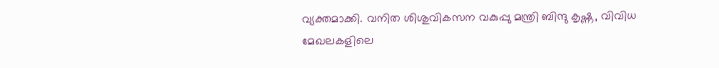വ്യക്തമാക്കി. വനിത ശിശുവികസന വകുപ്പു മന്ത്രി ബിന്ദു കൃഷ്ണ, വിവിധ മേഖലകളിലെ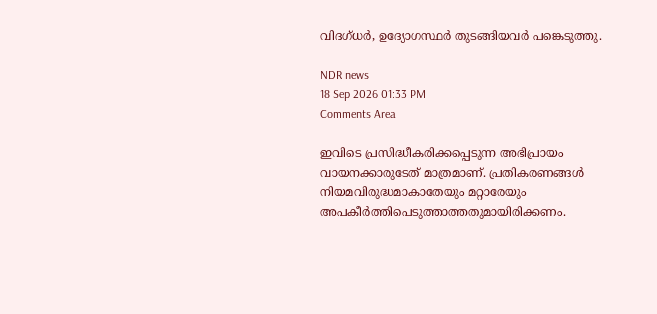വിദഗ്ധർ, ഉദ്യോഗസ്ഥർ തുടങ്ങിയവർ പങ്കെടുത്തു.

NDR news
18 Sep 2026 01:33 PM
Comments Area

ഇവിടെ പ്രസിദ്ധീകരിക്കപ്പെടുന്ന അഭിപ്രായം വായനക്കാരുടേത് മാത്രമാണ്. പ്രതികരണങ്ങൾ നിയമവിരുദ്ധമാകാതേയും മറ്റാരേയും അപകീർത്തിപെടുത്താത്തതുമായിരിക്കണം.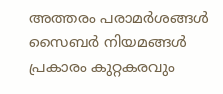അത്തരം പരാമർശങ്ങൾ സൈബർ നിയമങ്ങൾ പ്രകാരം കുറ്റകരവും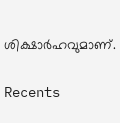ശിക്ഷാർഹവുമാണ്.

Recents